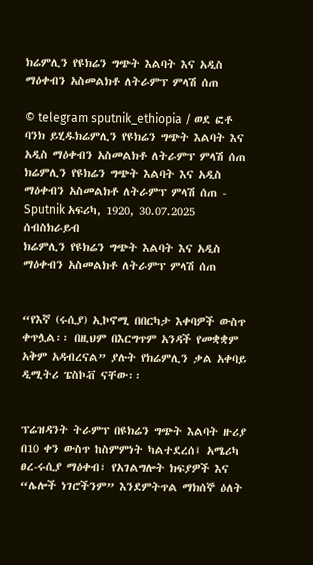ክሬምሊን የዩክሬን ግጭት እልባት እና አዲስ ማዕቀብን አስመልክቶ ለትራምፕ ምላሽ ሰጠ

© telegram sputnik_ethiopia / ወደ ፎቶ ባንክ ይሂዱክሬምሊን የዩክሬን ግጭት እልባት እና አዲስ ማዕቀብን አስመልክቶ ለትራምፕ ምላሽ ሰጠ
ክሬምሊን የዩክሬን ግጭት እልባት እና አዲስ ማዕቀብን አስመልክቶ ለትራምፕ ምላሽ ሰጠ - Sputnik አፍሪካ, 1920, 30.07.2025
ሰብስክራይብ
ክሬምሊን የዩክሬን ግጭት እልባት እና አዲስ ማዕቀብን አስመልክቶ ለትራምፕ ምላሽ ሰጠ


“የእኛ (ሩሲያ) ኢኮኖሚ በበርካታ እቀባዎች ውስጥ ቀጥሏል፡፡ በዚህም በእርግጥም አንዳች የመቋቋም አቅም አዳብረናል” ያሉት የክሬምሊን ቃል አቀባይ ዲሚትሪ ፔስኮቭ ናቸው፡፡


ፕሬዝዳንት ትራምፕ በዩክሬን ግጭት እልባት ዙሪያ በ10 ቀን ውስጥ ከስምምነት ካልተደረሰ፤ አሜሪካ ፀረ-ሩሲያ ማዕቀብ፣ የአገልግሎት ክፍያዎች እና “ሌሎች ነገሮችንም” እንደምትጥል ማክሰኞ ዕለት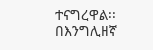ተናግረዋል፡፡
በእንግሊዘኛ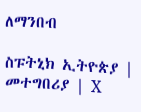ለማንበብ

ስፑትኒክ ኢትዮጵያ | መተግበሪያ | X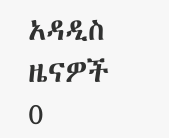አዳዲስ ዜናዎች
0